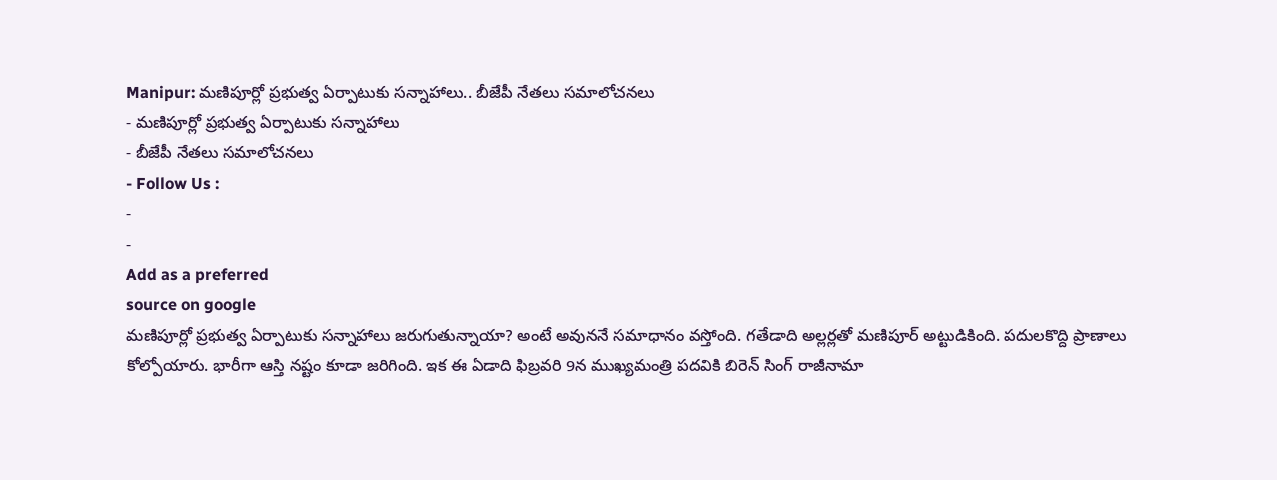Manipur: మణిపూర్లో ప్రభుత్వ ఏర్పాటుకు సన్నాహాలు.. బీజేపీ నేతలు సమాలోచనలు
- మణిపూర్లో ప్రభుత్వ ఏర్పాటుకు సన్నాహాలు
- బీజేపీ నేతలు సమాలోచనలు
- Follow Us :
-
-
Add as a preferred
source on google
మణిపూర్లో ప్రభుత్వ ఏర్పాటుకు సన్నాహాలు జరుగుతున్నాయా? అంటే అవుననే సమాధానం వస్తోంది. గతేడాది అల్లర్లతో మణిపూర్ అట్టుడికింది. పదులకొద్ది ప్రాణాలు కోల్పోయారు. భారీగా ఆస్తి నష్టం కూడా జరిగింది. ఇక ఈ ఏడాది ఫిబ్రవరి 9న ముఖ్యమంత్రి పదవికి బిరెన్ సింగ్ రాజీనామా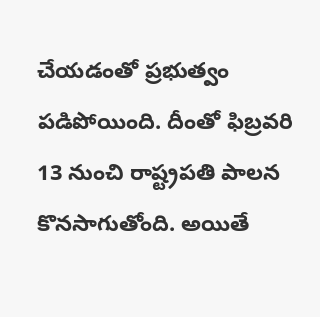చేయడంతో ప్రభుత్వం పడిపోయింది. దీంతో ఫిబ్రవరి 13 నుంచి రాష్ట్రపతి పాలన కొనసాగుతోంది. అయితే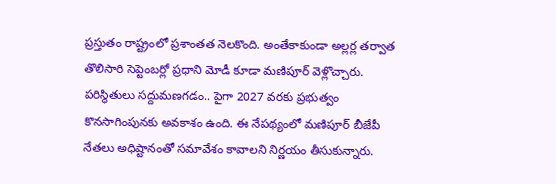ప్రస్తుతం రాష్ట్రంలో ప్రశాంతత నెలకొంది. అంతేకాకుండా అల్లర్ల తర్వాత తొలిసారి సెప్టెంబర్లో ప్రధాని మోడీ కూడా మణిపూర్ వెళ్లొచ్చారు. పరిస్థితులు సద్దుమణగడం.. పైగా 2027 వరకు ప్రభుత్వం కొనసాగింపునకు అవకాశం ఉంది. ఈ నేపథ్యంలో మణిపూర్ బీజేపీ నేతలు అధిష్టానంతో సమావేశం కావాలని నిర్ణయం తీసుకున్నారు.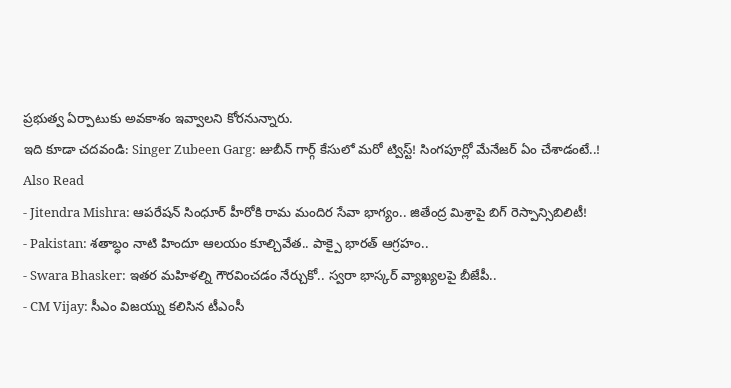ప్రభుత్వ ఏర్పాటుకు అవకాశం ఇవ్వాలని కోరనున్నారు.
ఇది కూడా చదవండి: Singer Zubeen Garg: జుబీన్ గార్గ్ కేసులో మరో ట్విస్ట్! సింగపూర్లో మేనేజర్ ఏం చేశాడంటే..!
Also Read
- Jitendra Mishra: ఆపరేషన్ సింధూర్ హీరోకి రామ మందిర సేవా భాగ్యం.. జితేంద్ర మిశ్రాపై బిగ్ రెస్పాన్సిబిలిటీ!
- Pakistan: శతాబ్ధం నాటి హిందూ ఆలయం కూల్చివేత.. పాక్పై భారత్ ఆగ్రహం..
- Swara Bhasker: ఇతర మహిళల్ని గౌరవించడం నేర్చుకో.. స్వరా భాస్కర్ వ్యాఖ్యలపై బీజేపీ..
- CM Vijay: సీఎం విజయ్ను కలిసిన టీఎంసీ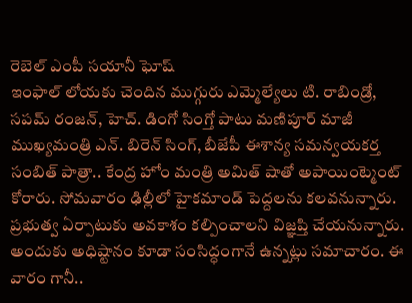రెబెల్ ఎంపీ సయానీ ఘోష్
ఇంఫాల్ లోయకు చెందిన ముగ్గురు ఎమ్మెల్యేలు టి. రాబిండ్రో, సపమ్ రంజన్, హెచ్. డింగో సింగ్తో పాటు మణిపూర్ మాజీ ముఖ్యమంత్రి ఎన్. బిరెన్ సింగ్, బీజేపీ ఈశాన్య సమన్వయకర్త సంబిత్ పాత్రా.. కేంద్ర హోం మంత్రి అమిత్ షాతో అపాయింట్మెంట్ కోరారు. సోమవారం ఢిల్లీలో హైకమాండ్ పెద్దలను కలవనున్నారు. ప్రభుత్వ ఏర్పాటుకు అవకాశం కల్పించాలని విజ్ఞప్తి చేయనున్నారు. అందుకు అధిష్టానం కూడా సంసిద్ధంగానే ఉన్నట్లు సమాచారం. ఈ వారం గానీ..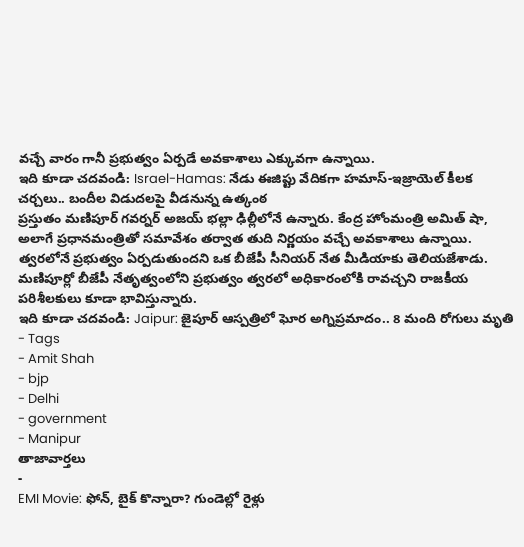వచ్చే వారం గానీ ప్రభుత్వం ఏర్పడే అవకాశాలు ఎక్కువగా ఉన్నాయి.
ఇది కూడా చదవండి: Israel-Hamas: నేడు ఈజిప్టు వేదికగా హమాస్-ఇజ్రాయెల్ కీలక చర్చలు.. బందీల విడుదలపై వీడనున్న ఉత్కంఠ
ప్రస్తుతం మణిపూర్ గవర్నర్ అజయ్ భల్లా ఢిల్లీలోనే ఉన్నారు. కేంద్ర హోంమంత్రి అమిత్ షా, అలాగే ప్రధానమంత్రితో సమావేశం తర్వాత తుది నిర్ణయం వచ్చే అవకాశాలు ఉన్నాయి. త్వరలోనే ప్రభుత్వం ఏర్పడుతుందని ఒక బీజేపీ సీనియర్ నేత మీడియాకు తెలియజేశాడు. మణిపూర్లో బీజేపీ నేతృత్వంలోని ప్రభుత్వం త్వరలో అధికారంలోకి రావచ్చని రాజకీయ పరిశీలకులు కూడా భావిస్తున్నారు.
ఇది కూడా చదవండి: Jaipur: జైపూర్ ఆస్పత్రిలో ఘోర అగ్నిప్రమాదం.. 8 మంది రోగులు మృతి
- Tags
- Amit Shah
- bjp
- Delhi
- government
- Manipur
తాజావార్తలు
-
EMI Movie: ఫోన్, బైక్ కొన్నారా? గుండెల్లో రైళ్లు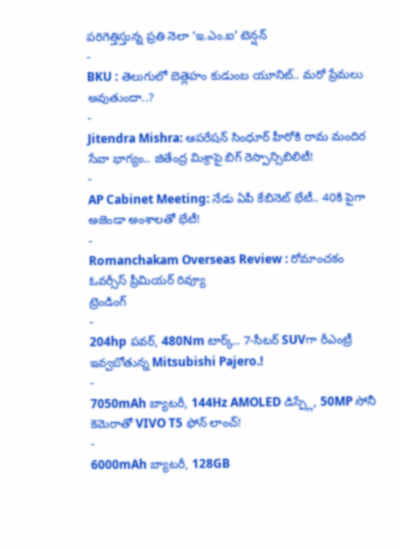పరిగెత్తిస్తున్న ప్రతి నెలా ‘ఇ.ఎం.ఐ’ టెన్షన్
-
BKU : తెలుగులో బెత్లెహం కుడుంబ యూనిట్.. మరో ప్రేమలు అవుతుందా..?
-
Jitendra Mishra: ఆపరేషన్ సింధూర్ హీరోకి రామ మందిర సేవా భాగ్యం.. జితేంద్ర మిశ్రాపై బిగ్ రెస్పాన్సిబిలిటీ!
-
AP Cabinet Meeting: నేడు ఏపీ కేబినెట్ భేటీ.. 40కి పైగా అజెండా అంశాలతో భేటీ!
-
Romanchakam Overseas Review : రోమాంచకం ఓవర్సీస్ ప్రీమియర్ రివ్యూ
ట్రెండింగ్
-
204hp పవర్, 480Nm టార్క్.. 7-సీటర్ SUVగా రీఎంట్రీ ఇవ్వబోతున్న Mitsubishi Pajero.!
-
7050mAh బ్యాటరీ, 144Hz AMOLED డిస్ప్లే, 50MP సోనీ కెమెరాతో VIVO T5 ఫోన్ లాంచ్!
-
6000mAh బ్యాటరీ, 128GB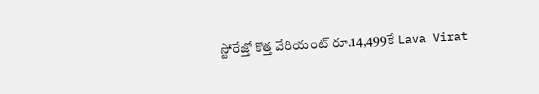స్టోరేజ్తో కొత్త వేరియంట్ రూ.14,499కే Lava Virat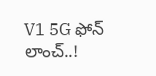V1 5G ఫోన్ లాంచ్..!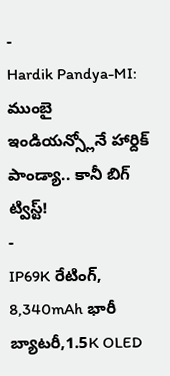-
Hardik Pandya-MI: ముంబై ఇండియన్స్లోనే హార్దిక్ పాండ్యా.. కానీ బిగ్ ట్విస్ట్!
-
IP69K రేటింగ్, 8,340mAh భారీ బ్యాటరీ,1.5K OLED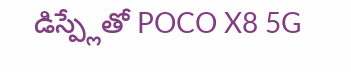డిస్ప్లేతో POCO X8 5G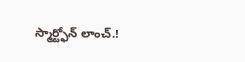స్మార్ట్ఫోన్ లాంచ్.!